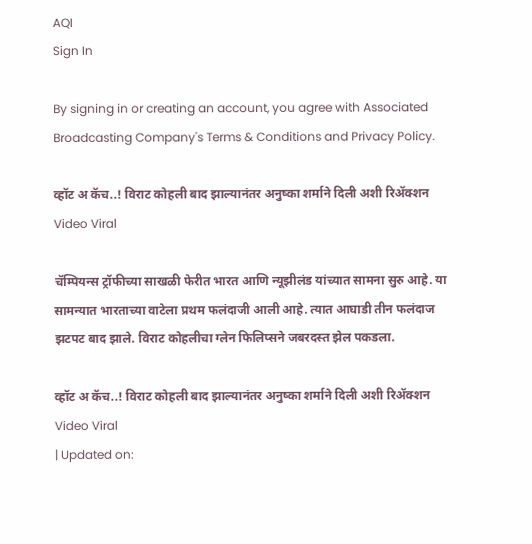AQI
Sign In

By signing in or creating an account, you agree with Associated Broadcasting Company's Terms & Conditions and Privacy Policy.

व्हॉट अ कॅच..! विराट कोहली बाद झाल्यानंतर अनुष्का शर्माने दिली अशी रिअ‍ॅक्शन Video Viral

चॅम्पियन्स ट्रॉफीच्या साखळी फेरीत भारत आणि न्यूझीलंड यांच्यात सामना सुरु आहे. या सामन्यात भारताच्या वाटेला प्रथम फलंदाजी आली आहे. त्यात आघाडी तीन फलंदाज झटपट बाद झाले. विराट कोहलीचा ग्लेन फिलिप्सने जबरदस्त झेल पकडला.

व्हॉट अ कॅच..! विराट कोहली बाद झाल्यानंतर अनुष्का शर्माने दिली अशी रिअ‍ॅक्शन Video Viral
| Updated on: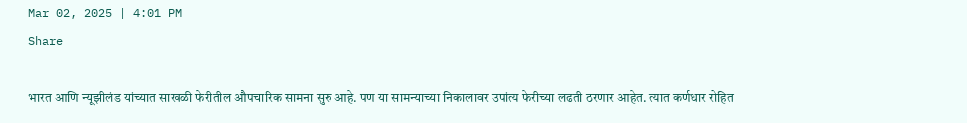Mar 02, 2025 | 4:01 PM
Share

भारत आणि न्यूझीलंड यांच्यात साखळी फेरीतील औपचारिक सामना सुरु आहे. पण या सामन्याच्या निकालावर उपांत्य फेरीच्या लढती ठरणार आहेत. त्यात कर्णधार रोहित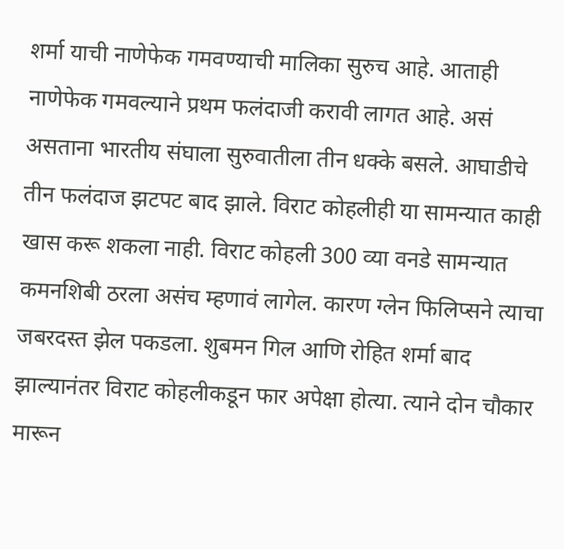शर्मा याची नाणेफेक गमवण्याची मालिका सुरुच आहे. आताही नाणेफेक गमवल्याने प्रथम फलंदाजी करावी लागत आहे. असं असताना भारतीय संघाला सुरुवातीला तीन धक्के बसले. आघाडीचे तीन फलंदाज झटपट बाद झाले. विराट कोहलीही या सामन्यात काही खास करू शकला नाही. विराट कोहली 300 व्या वनडे सामन्यात कमनशिबी ठरला असंच म्हणावं लागेल. कारण ग्लेन फिलिप्सने त्याचा जबरदस्त झेल पकडला. शुबमन गिल आणि रोहित शर्मा बाद झाल्यानंतर विराट कोहलीकडून फार अपेक्षा होत्या. त्याने दोन चौकार मारून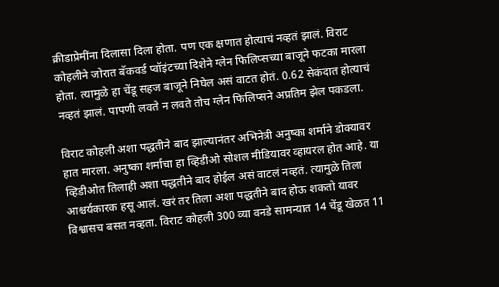क्रीडाप्रेमींना दिलासा दिला होता. पण एक क्षणात होत्याचं नव्हतं झालं. विराट कोहलीने जोरात बॅकवर्ड प्वॉइंटच्या दिशेने ग्लेन फिलिप्सच्या बाजूने फटका मारला होता. त्यामुळे हा चेंडू सहज बाजूने निघेल असं वाटत होतं. 0.62 सेकंदात होत्याचं नव्हतं झालं. पापणी लवते न लवते तोच ग्लेन फिलिप्सने अप्रतिम झेल पकडला.

विराट कोहली अशा पद्धतीने बाद झाल्यानंतर अभिनेत्री अनुष्का शर्माने डोक्यावर हात मारला. अनुष्का शर्माचा हा व्हिडीओ सोशल मीडियावर व्हायरल होत आहे. या व्हिडीओत तिलाही अशा पद्धतीने बाद होईल असं वाटलं नव्हतं. त्यामुळे तिला आश्चर्यकारक हसू आलं. खरं तर तिला अशा पद्धतीने बाद होऊ शकतो यावर विश्वासच बसत नव्हता. विराट कोहली 300 व्या वनडे सामन्यात 14 चेंडू खेळत 11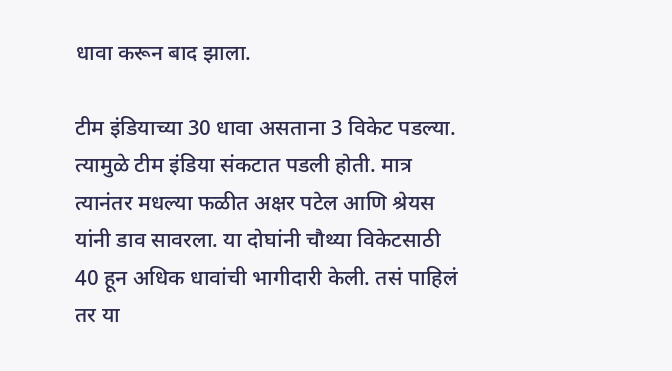धावा करून बाद झाला.

टीम इंडियाच्या 30 धावा असताना 3 विकेट पडल्या. त्यामुळे टीम इंडिया संकटात पडली होती. मात्र त्यानंतर मधल्या फळीत अक्षर पटेल आणि श्रेयस यांनी डाव सावरला. या दोघांनी चौथ्या विकेटसाठी 40 हून अधिक धावांची भागीदारी केली. तसं पाहिलं तर या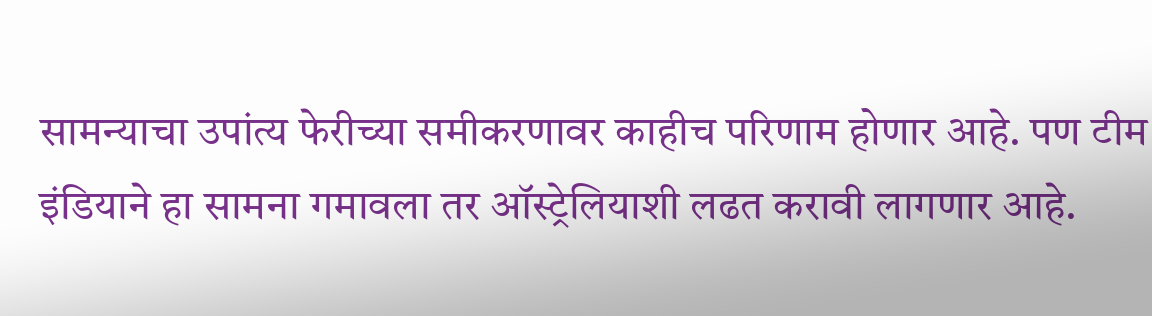सामन्याचा उपांत्य फेरीच्या समीकरणावर काहीच परिणाम होणार आहे. पण टीम इंडियाने हा सामना गमावला तर ऑस्ट्रेलियाशी लढत करावी लागणार आहे.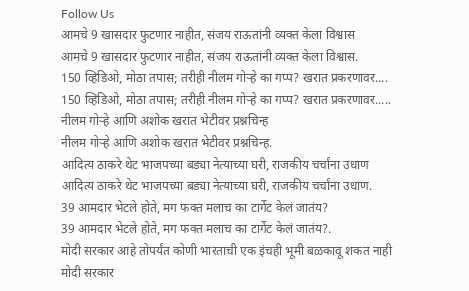Follow Us
आमचे 9 खासदार फुटणार नाहीत, संजय राऊतांनी व्यक्त केला विश्वास
आमचे 9 खासदार फुटणार नाहीत, संजय राऊतांनी व्यक्त केला विश्वास.
150 व्हिडिओ, मोठा तपास; तरीही नीलम गोऱ्हे का गप्प? खरात प्रकरणावर....
150 व्हिडिओ, मोठा तपास; तरीही नीलम गोऱ्हे का गप्प? खरात प्रकरणावर.....
नीलम गोऱ्हे आणि अशोक खरात भेटीवर प्रश्नचिन्ह
नीलम गोऱ्हे आणि अशोक खरात भेटीवर प्रश्नचिन्ह.
आदित्य ठाकरे थेट भाजपच्या बड्या नेत्याच्या घरी, राजकीय चर्चांना उधाण
आदित्य ठाकरे थेट भाजपच्या बड्या नेत्याच्या घरी, राजकीय चर्चांना उधाण.
39 आमदार भेटले होते, मग फक्त मलाच का टार्गेट केलं जातंय?
39 आमदार भेटले होते, मग फक्त मलाच का टार्गेट केलं जातंय?.
मोदी सरकार आहे तोपर्यंत कोणी भारताची एक इंचही भूमी बळकावू शकत नाही
मोदी सरकार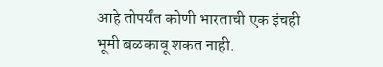आहे तोपर्यंत कोणी भारताची एक इंचही भूमी बळकावू शकत नाही.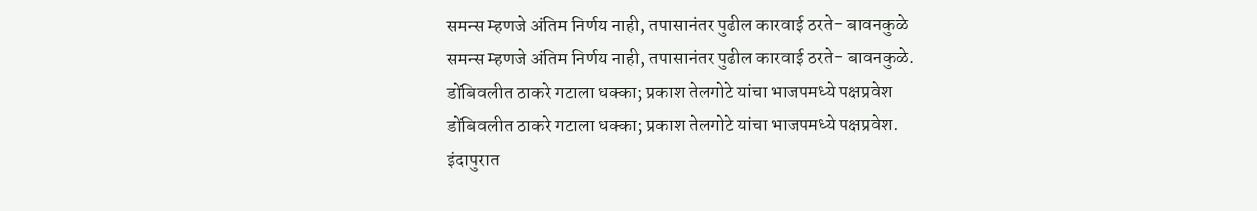समन्स म्हणजे अंतिम निर्णय नाही, तपासानंतर पुढील कारवाई ठरते- बावनकुळे
समन्स म्हणजे अंतिम निर्णय नाही, तपासानंतर पुढील कारवाई ठरते- बावनकुळे.
डोंबिवलीत ठाकरे गटाला धक्का; प्रकाश तेलगोटे यांचा भाजपमध्ये पक्षप्रवेश
डोंबिवलीत ठाकरे गटाला धक्का; प्रकाश तेलगोटे यांचा भाजपमध्ये पक्षप्रवेश.
इंदापुरात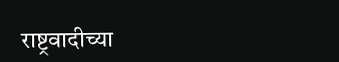राष्ट्रवादीच्या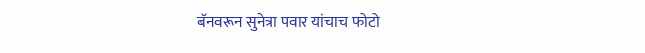बॅनवरून सुनेत्रा पवार यांचाच फोटो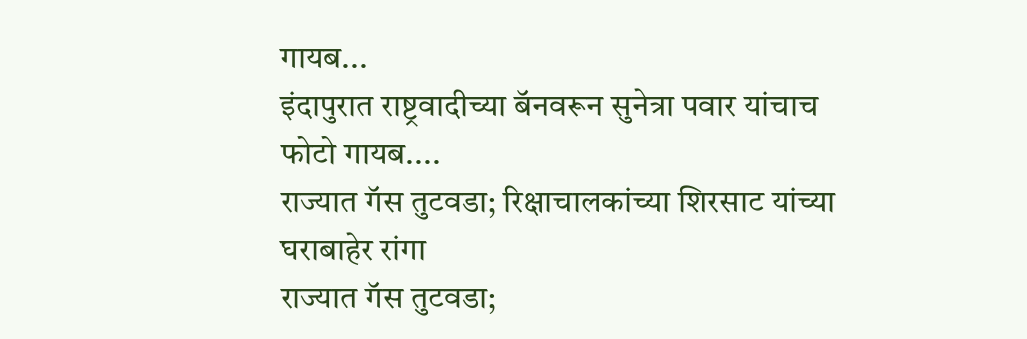गायब...
इंदापुरात राष्ट्रवादीच्या बॅनवरून सुनेत्रा पवार यांचाच फोटो गायब....
राज्यात गॅस तुटवडा; रिक्षाचालकांच्या शिरसाट यांच्या घराबाहेर रांगा
राज्यात गॅस तुटवडा;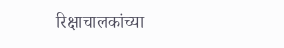रिक्षाचालकांच्या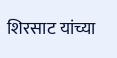शिरसाट यांच्या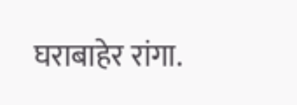घराबाहेर रांगा.